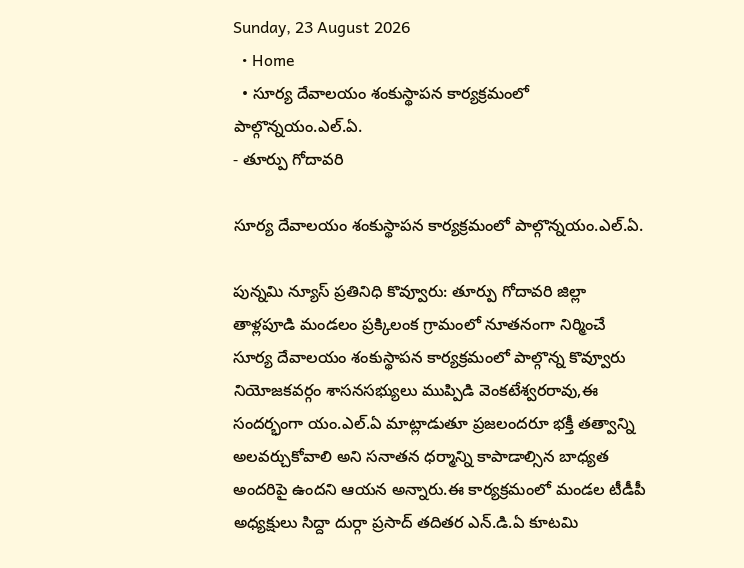Sunday, 23 August 2026
  • Home
  • సూర్య దేవాలయం శంకుస్థాపన కార్యక్రమంలో పాల్గొన్నయం.ఎల్.ఏ.
- తూర్పు గోదావరి

సూర్య దేవాలయం శంకుస్థాపన కార్యక్రమంలో పాల్గొన్నయం.ఎల్.ఏ.

పున్నమి న్యూస్ ప్రతినిధి కొవ్వూరు: తూర్పు గోదావరి జిల్లా తాళ్లపూడి మండలం ప్రక్కిలంక గ్రామంలో నూతనంగా నిర్మించే సూర్య దేవాలయం శంకుస్థాపన కార్యక్రమంలో పాల్గొన్న కొవ్వూరు నియోజకవర్గం శాసనసభ్యులు ముప్పిడి వెంకటేశ్వరరావు,ఈ సందర్భంగా యం.ఎల్.ఏ మాట్లాడుతూ ప్రజలందరూ భక్తీ తత్వాన్ని అలవర్చుకోవాలి అని సనాతన ధర్మాన్ని కాపాడాల్సిన బాధ్యత అందరిపై ఉందని ఆయన అన్నారు.ఈ కార్యక్రమంలో మండల టీడీపీ అధ్యక్షులు సిద్దా దుర్గా ప్రసాద్ తదితర ఎన్.డి.ఏ కూటమి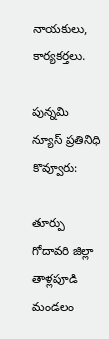నాయకులు, కార్యకర్తలు.

పున్నమి న్యూస్ ప్రతినిధి కొవ్వూరు:

తూర్పు గోదావరి జిల్లా తాళ్లపూడి మండలం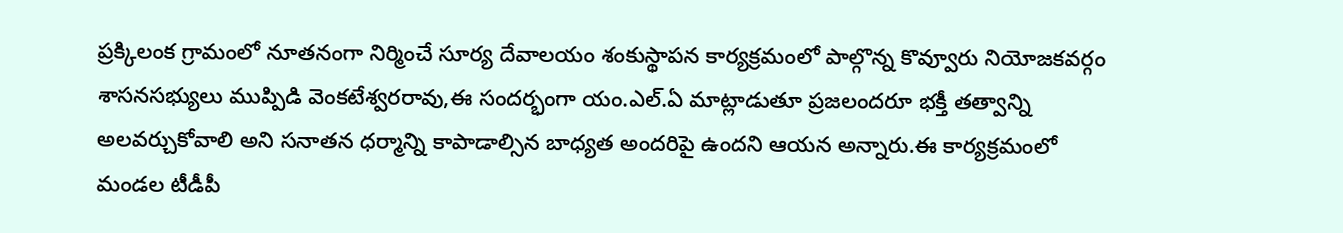ప్రక్కిలంక గ్రామంలో నూతనంగా నిర్మించే సూర్య దేవాలయం శంకుస్థాపన కార్యక్రమంలో పాల్గొన్న కొవ్వూరు నియోజకవర్గం శాసనసభ్యులు ముప్పిడి వెంకటేశ్వరరావు,ఈ సందర్భంగా యం.ఎల్.ఏ మాట్లాడుతూ ప్రజలందరూ భక్తీ తత్వాన్ని అలవర్చుకోవాలి అని సనాతన ధర్మాన్ని కాపాడాల్సిన బాధ్యత అందరిపై ఉందని ఆయన అన్నారు.ఈ కార్యక్రమంలో మండల టీడీపీ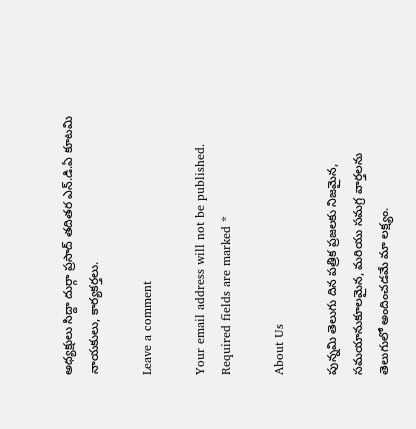అధ్యక్షులు సిద్దా దుర్గా ప్రసాద్ తదితర ఎన్.డి.ఏ కూటమి నాయకులు, కార్యకర్తలు.

Leave a comment

Your email address will not be published. Required fields are marked *

About Us

పున్నమి తెలుగు దిన పత్రిక ప్రజలకు నిజమైన, సమయానుకూలమైన, మరియు సమగ్ర వార్తలను తెలుగులో అందించడమే మా లక్ష్యం.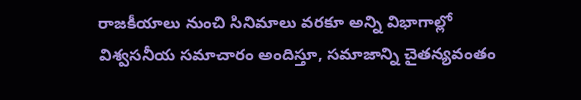రాజకీయాలు నుంచి సినిమాలు వరకూ అన్ని విభాగాల్లో విశ్వసనీయ సమాచారం అందిస్తూ, సమాజాన్ని చైతన్యవంతం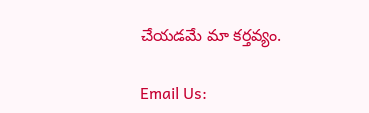చేయడమే మా కర్తవ్యం.

Email Us: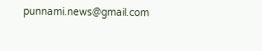punnami.news@gmail.com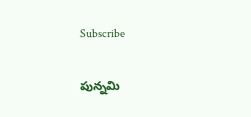Subscribe

పున్నమి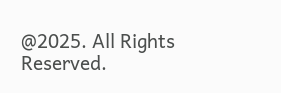@2025. All Rights Reserved.